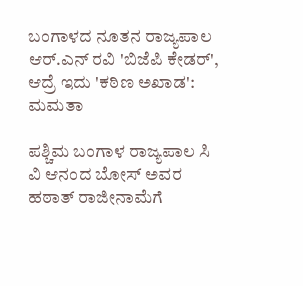ಬಂಗಾಳದ ನೂತನ ರಾಜ್ಯಪಾಲ ಆರ್.ಎನ್ ರವಿ 'ಬಿಜೆಪಿ ಕೇಡರ್', ಆದ್ರೆ ಇದು 'ಕಠಿಣ ಅಖಾಡ': ಮಮತಾ

ಪಶ್ಚಿಮ ಬಂಗಾಳ ರಾಜ್ಯಪಾಲ ಸಿ ವಿ ಆನಂದ ಬೋಸ್ ಅವರ ಹಠಾತ್ ರಾಜೀನಾಮೆಗೆ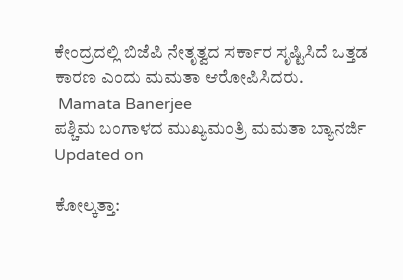ಕೇಂದ್ರದಲ್ಲಿ ಬಿಜೆಪಿ ನೇತೃತ್ವದ ಸರ್ಕಾರ ಸೃಷ್ಟಿಸಿದೆ ಒತ್ತಡ ಕಾರಣ ಎಂದು ಮಮತಾ ಆರೋಪಿಸಿದರು.
 Mamata Banerjee
ಪಶ್ಚಿಮ ಬಂಗಾಳದ ಮುಖ್ಯಮಂತ್ರಿ ಮಮತಾ ಬ್ಯಾನರ್ಜಿ
Updated on

ಕೋಲ್ಕತ್ತಾ: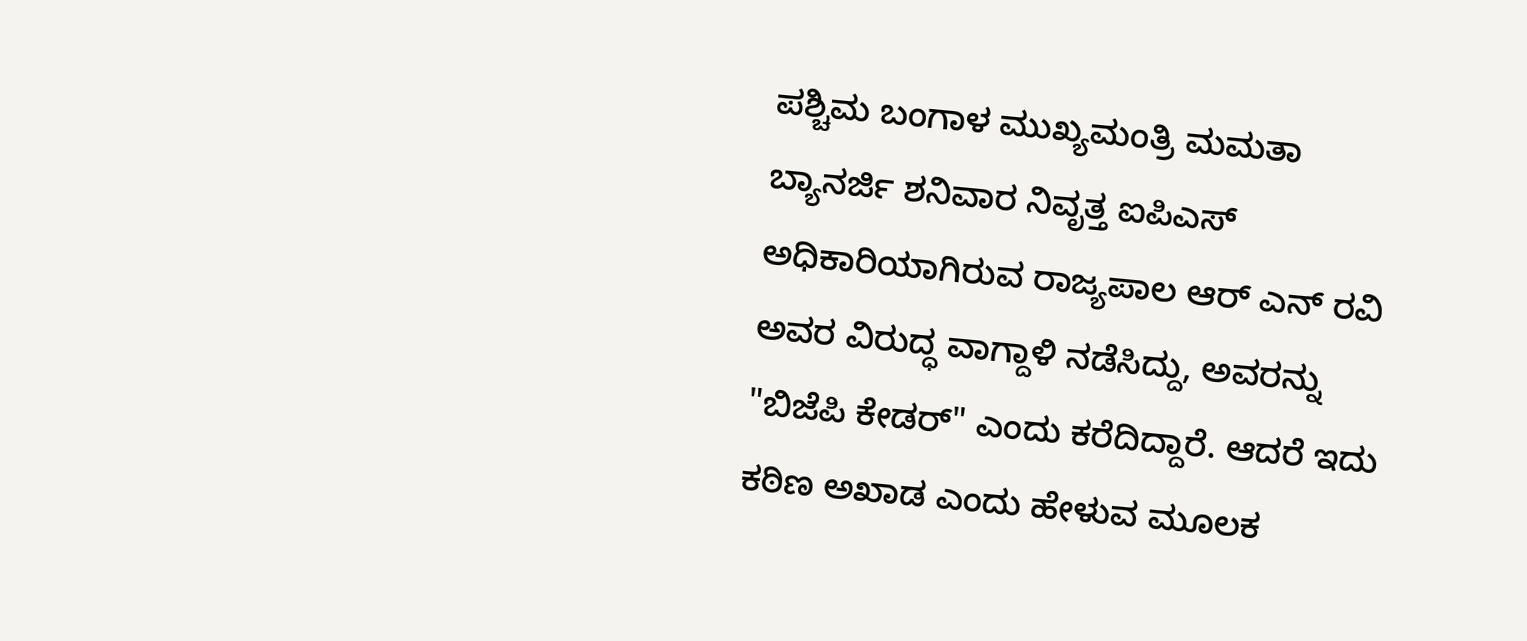ಪಶ್ಚಿಮ ಬಂಗಾಳ ಮುಖ್ಯಮಂತ್ರಿ ಮಮತಾ ಬ್ಯಾನರ್ಜಿ ಶನಿವಾರ ನಿವೃತ್ತ ಐಪಿಎಸ್ ಅಧಿಕಾರಿಯಾಗಿರುವ ರಾಜ್ಯಪಾಲ ಆರ್ ಎನ್ ರವಿ ಅವರ ವಿರುದ್ಧ ವಾಗ್ದಾಳಿ ನಡೆಸಿದ್ದು, ಅವರನ್ನು "ಬಿಜೆಪಿ ಕೇಡರ್" ಎಂದು ಕರೆದಿದ್ದಾರೆ. ಆದರೆ ಇದು ಕಠಿಣ ಅಖಾಡ ಎಂದು ಹೇಳುವ ಮೂಲಕ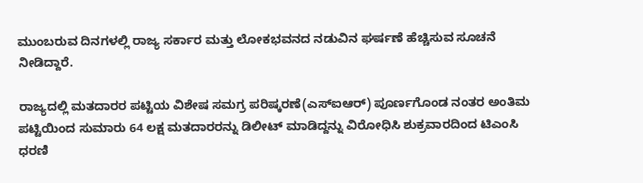ಮುಂಬರುವ ದಿನಗಳಲ್ಲಿ ರಾಜ್ಯ ಸರ್ಕಾರ ಮತ್ತು ಲೋಕಭವನದ ನಡುವಿನ ಘರ್ಷಣೆ ಹೆಚ್ಚಿಸುವ ಸೂಚನೆ ನೀಡಿದ್ದಾರೆ.

ರಾಜ್ಯದಲ್ಲಿ ಮತದಾರರ ಪಟ್ಟಿಯ ವಿಶೇಷ ಸಮಗ್ರ ಪರಿಷ್ಕರಣೆ(ಎಸ್‌ಐಆರ್) ಪೂರ್ಣಗೊಂಡ ನಂತರ ಅಂತಿಮ ಪಟ್ಟಿಯಿಂದ ಸುಮಾರು 64 ಲಕ್ಷ ಮತದಾರರನ್ನು ಡಿಲೀಟ್ ಮಾಡಿದ್ದನ್ನು ವಿರೋಧಿಸಿ ಶುಕ್ರವಾರದಿಂದ ಟಿಎಂಸಿ ಧರಣಿ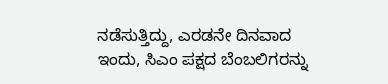ನಡೆಸುತ್ತಿದ್ದು, ಎರಡನೇ ದಿನವಾದ ಇಂದು, ಸಿಎಂ ಪಕ್ಷದ ಬೆಂಬಲಿಗರನ್ನು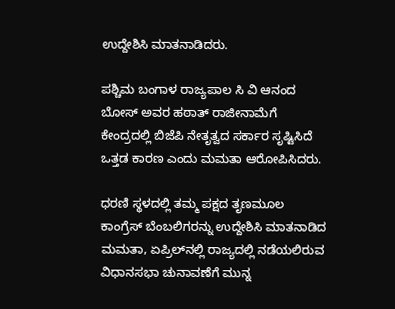ಉದ್ದೇಶಿಸಿ ಮಾತನಾಡಿದರು.

ಪಶ್ಚಿಮ ಬಂಗಾಳ ರಾಜ್ಯಪಾಲ ಸಿ ವಿ ಆನಂದ ಬೋಸ್ ಅವರ ಹಠಾತ್ ರಾಜೀನಾಮೆಗೆ ಕೇಂದ್ರದಲ್ಲಿ ಬಿಜೆಪಿ ನೇತೃತ್ವದ ಸರ್ಕಾರ ಸೃಷ್ಟಿಸಿದೆ ಒತ್ತಡ ಕಾರಣ ಎಂದು ಮಮತಾ ಆರೋಪಿಸಿದರು.

ಧರಣಿ ಸ್ಥಳದಲ್ಲಿ ತಮ್ಮ ಪಕ್ಷದ ತೃಣಮೂಲ ಕಾಂಗ್ರೆಸ್ ಬೆಂಬಲಿಗರನ್ನು ಉದ್ದೇಶಿಸಿ ಮಾತನಾಡಿದ ಮಮತಾ, ಏಪ್ರಿಲ್‌ನಲ್ಲಿ ರಾಜ್ಯದಲ್ಲಿ ನಡೆಯಲಿರುವ ವಿಧಾನಸಭಾ ಚುನಾವಣೆಗೆ ಮುನ್ನ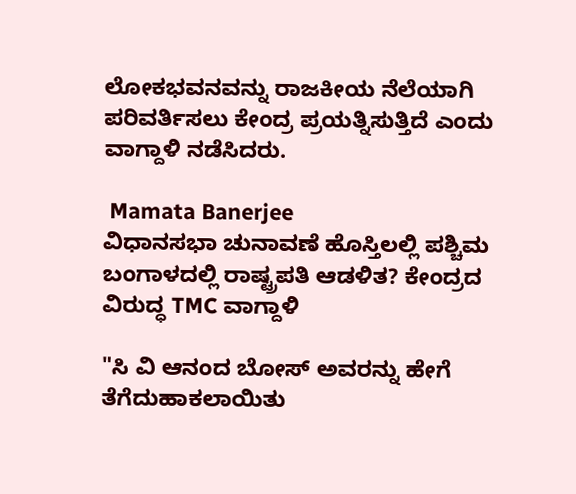ಲೋಕಭವನವನ್ನು ರಾಜಕೀಯ ನೆಲೆಯಾಗಿ ಪರಿವರ್ತಿಸಲು ಕೇಂದ್ರ ಪ್ರಯತ್ನಿಸುತ್ತಿದೆ ಎಂದು ವಾಗ್ದಾಳಿ ನಡೆಸಿದರು.

 Mamata Banerjee
ವಿಧಾನಸಭಾ ಚುನಾವಣೆ ಹೊಸ್ತಿಲಲ್ಲಿ ಪಶ್ಚಿಮ ಬಂಗಾಳದಲ್ಲಿ ರಾಷ್ಟ್ರಪತಿ ಆಡಳಿತ? ಕೇಂದ್ರದ ವಿರುದ್ಧ TMC ವಾಗ್ದಾಳಿ

"ಸಿ ವಿ ಆನಂದ ಬೋಸ್ ಅವರನ್ನು ಹೇಗೆ ತೆಗೆದುಹಾಕಲಾಯಿತು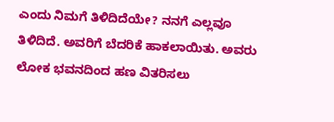ಎಂದು ನಿಮಗೆ ತಿಳಿದಿದೆಯೇ? ನನಗೆ ಎಲ್ಲವೂ ತಿಳಿದಿದೆ. ಅವರಿಗೆ ಬೆದರಿಕೆ ಹಾಕಲಾಯಿತು. ಅವರು ಲೋಕ ಭವನದಿಂದ ಹಣ ವಿತರಿಸಲು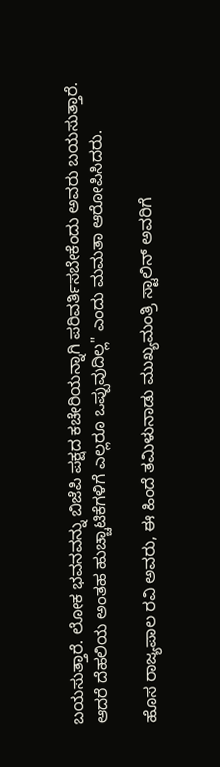ಬಯಸುತ್ತಾರೆ. ಲೋಕ ಭವನವನ್ನು ಬಿಜೆಪಿ ಪಕ್ಷದ ಕಚೇರಿಯನ್ನಾಗಿ ಪರಿವರ್ತಿಸಬೇಕೆಂದು ಅವರು ಬಯಸುತ್ತಾರೆ. ಆದರೆ ದೆಹಲಿಯ ಅಂತಹ ಹುಚ್ಚಾಟಿಕೆಗಳಿಗೆ ಎಲ್ಲರೂ ಒಪ್ಪುವುದಿಲ್ಲ" ಎಂದು ಮಮತಾ ಆರೋಪಿಸಿದರು.

ಹೊಸ ರಾಜ್ಯಪಾಲ ರವಿ ಅವರು, ಈ ಹಿಂದೆ ತಮಿಳುನಾಡು ಮುಖ್ಯಮಂತ್ರಿ ಸ್ಟಾಲಿನ್ ಅವರಿಗೆ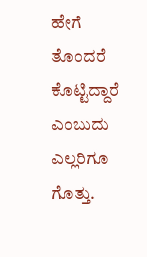ಹೇಗೆ ತೊಂದರೆ ಕೊಟ್ಟಿದ್ದಾರೆ ಎಂಬುದು ಎಲ್ಲರಿಗೂ ಗೊತ್ತು.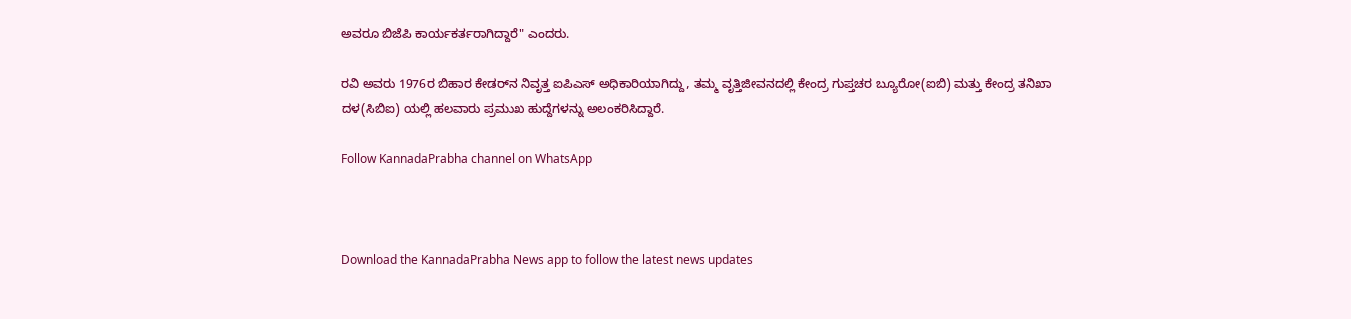ಅವರೂ ಬಿಜೆಪಿ ಕಾರ್ಯಕರ್ತರಾಗಿದ್ದಾರೆ" ಎಂದರು.

ರವಿ ಅವರು 1976ರ ಬಿಹಾರ ಕೇಡರ್‌ನ ನಿವೃತ್ತ ಐಪಿಎಸ್ ಅಧಿಕಾರಿಯಾಗಿದ್ದು, ತಮ್ಮ ವೃತ್ತಿಜೀವನದಲ್ಲಿ ಕೇಂದ್ರ ಗುಪ್ತಚರ ಬ್ಯೂರೋ(ಐಬಿ) ಮತ್ತು ಕೇಂದ್ರ ತನಿಖಾ ದಳ(ಸಿಬಿಐ) ಯಲ್ಲಿ ಹಲವಾರು ಪ್ರಮುಖ ಹುದ್ದೆಗಳನ್ನು ಅಲಂಕರಿಸಿದ್ದಾರೆ.

Follow KannadaPrabha channel on WhatsApp



Download the KannadaPrabha News app to follow the latest news updates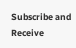Subscribe and Receive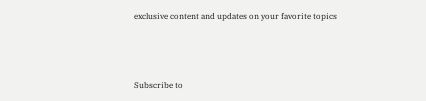exclusive content and updates on your favorite topics



Subscribe to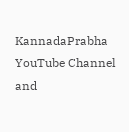KannadaPrabha YouTube Channel and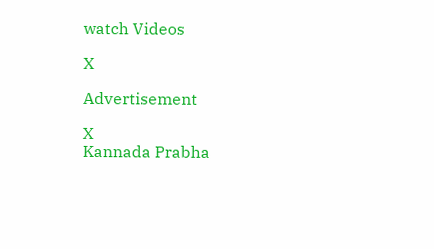watch Videos

X

Advertisement

X
Kannada Prabha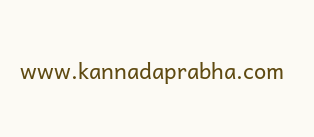www.kannadaprabha.com